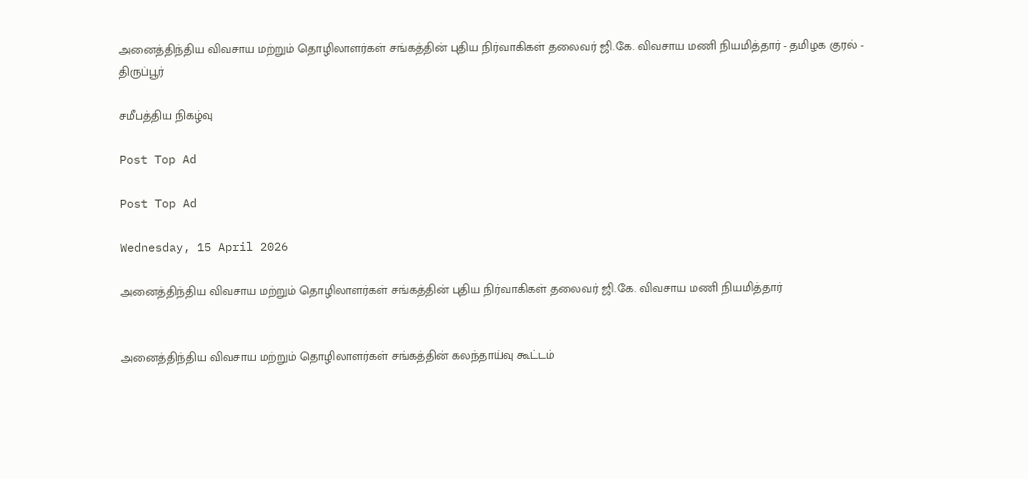அனைத்திந்திய விவசாய மற்றும் தொழிலாளர்கள் சங்கத்தின் புதிய நிர்வாகிகள் தலைவர் ஜி.கே. விவசாய மணி நியமித்தார் - தமிழக குரல் - திருப்பூர்

சமீபத்திய நிகழ்வு

Post Top Ad

Post Top Ad

Wednesday, 15 April 2026

அனைத்திந்திய விவசாய மற்றும் தொழிலாளர்கள் சங்கத்தின் புதிய நிர்வாகிகள் தலைவர் ஜி.கே. விவசாய மணி நியமித்தார்


அனைத்திந்திய விவசாய மற்றும் தொழிலாளர்கள் சங்கத்தின் கலந்தாய்வு கூட்டம்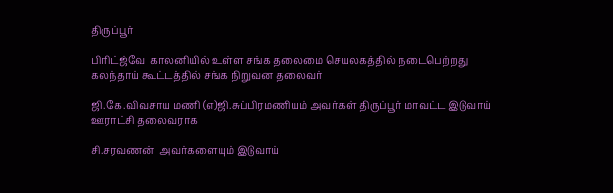திருப்பூர்

பிரிட்ஜ்வே  காலனியில் உள்ள சங்க தலைமை செயலகத்தில் நடைபெற்றது கலந்தாய் கூட்டத்தில் சங்க நிறுவன தலைவர்

ஜி.கே.விவசாய மணி (எ)ஜி.சுப்பிரமணியம் அவர்கள் திருப்பூர் மாவட்ட இடுவாய் ஊராட்சி தலைவராக

சி.சரவணன்  அவர்களையும் இடுவாய்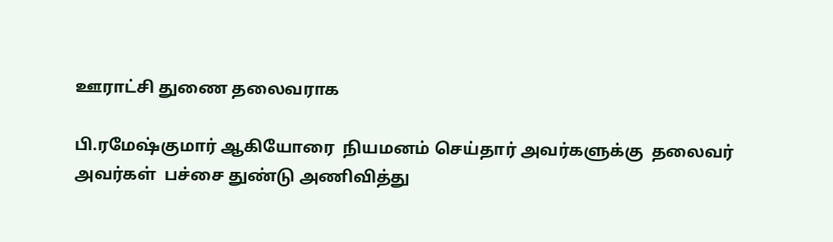ஊராட்சி துணை தலைவராக

பி.ரமேஷ்குமார் ஆகியோரை  நியமனம் செய்தார் அவர்களுக்கு  தலைவர் அவர்கள்  பச்சை துண்டு அணிவித்து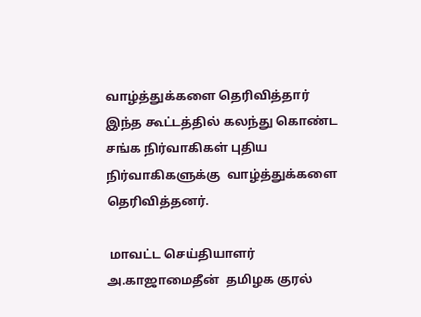வாழ்த்துக்களை தெரிவித்தார் இந்த கூட்டத்தில் கலந்து கொண்ட சங்க நிர்வாகிகள் புதிய நிர்வாகிகளுக்கு  வாழ்த்துக்களை தெரிவித்தனர்.

 மாவட்ட செய்தியாளர் அ.காஜாமைதீன்  தமிழக குரல்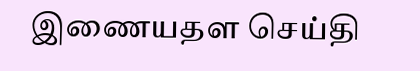இணையதள செய்தி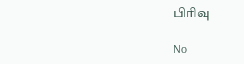பிரிவு

No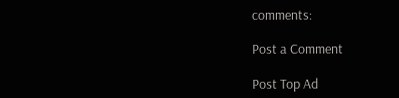comments:

Post a Comment

Post Top Ad